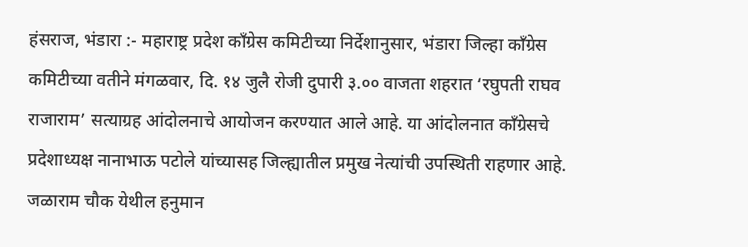हंसराज, भंडारा :- महाराष्ट्र प्रदेश काँग्रेस कमिटीच्या निर्देशानुसार, भंडारा जिल्हा काँग्रेस कमिटीच्या वतीने मंगळवार, दि. १४ जुलै रोजी दुपारी ३.०० वाजता शहरात ‘रघुपती राघव राजाराम’ सत्याग्रह आंदोलनाचे आयोजन करण्यात आले आहे. या आंदोलनात काँग्रेसचे प्रदेशाध्यक्ष नानाभाऊ पटोले यांच्यासह जिल्ह्यातील प्रमुख नेत्यांची उपस्थिती राहणार आहे.
जळाराम चौक येथील हनुमान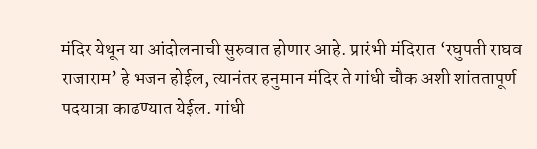मंदिर येथून या आंदोलनाची सुरुवात होणार आहे. प्रारंभी मंदिरात ‘रघुपती राघव राजाराम’ हे भजन होईल, त्यानंतर हनुमान मंदिर ते गांधी चौक अशी शांततापूर्ण पदयात्रा काढण्यात येईल. गांधी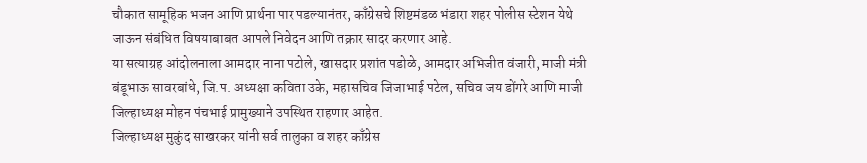चौकात सामूहिक भजन आणि प्रार्थना पार पडल्यानंतर, काँग्रेसचे शिष्टमंडळ भंडारा शहर पोलीस स्टेशन येथे जाऊन संबंधित विषयाबाबत आपले निवेदन आणि तक्रार सादर करणार आहे.
या सत्याग्रह आंदोलनाला आमदार नाना पटोले, खासदार प्रशांत पडोळे, आमदार अभिजीत वंजारी, माजी मंत्री बंडूभाऊ सावरबांधे, जि.प. अध्यक्षा कविता उके, महासचिव जिजाभाई पटेल, सचिव जय डोंगरे आणि माजी जिल्हाध्यक्ष मोहन पंचभाई प्रामुख्याने उपस्थित राहणार आहेत.
जिल्हाध्यक्ष मुकुंद साखरकर यांनी सर्व तालुका व शहर काँग्रेस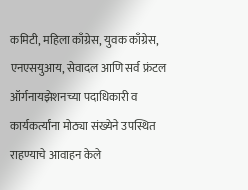कमिटी, महिला काँग्रेस, युवक काँग्रेस, एनएसयुआय, सेवादल आणि सर्व फ्रंटल ऑर्गनायझेशनच्या पदाधिकारी व कार्यकर्त्यांना मोठ्या संख्येने उपस्थित राहण्याचे आवाहन केले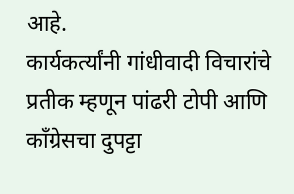आहे.
कार्यकर्त्यांनी गांधीवादी विचारांचे प्रतीक म्हणून पांढरी टोपी आणि काँग्रेसचा दुपट्टा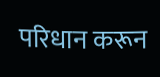परिधान करून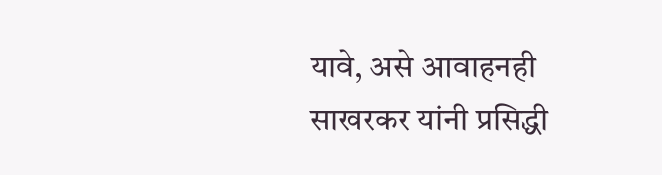यावे, असे आवाहनही साखरकर यांनी प्रसिद्धी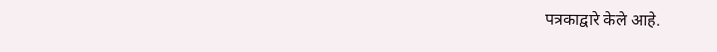पत्रकाद्वारे केले आहे.